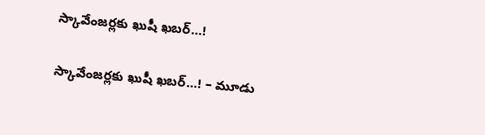స్కావేంజర్లకు ఖుషీ ఖబర్…!

స్కావేంజర్లకు ఖుషీ ఖబర్…! – మూడు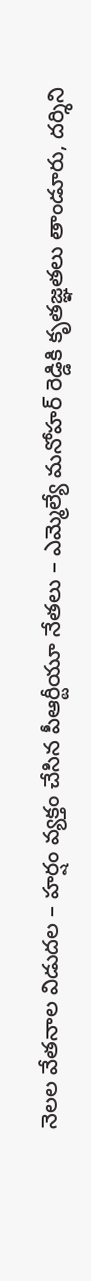నెలల వేతనాల విడుదల – హర్షం వ్యక్తం చేసిన పీఆర్టీయూ నేతలు – ఎమ్మెల్యే మనోహర్ రెడ్డికి కృతజ్ఞతలు తాండూరు, దర్శిని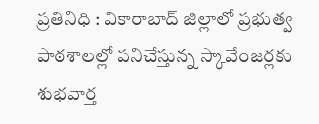ప్రతినిధి : వికారాబాద్ జిల్లాలో ప్రభుత్వ పాఠశాలల్లో పనిచేస్తున్న స్కావేంజర్లకు శుభవార్త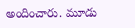అందించారు. మూడు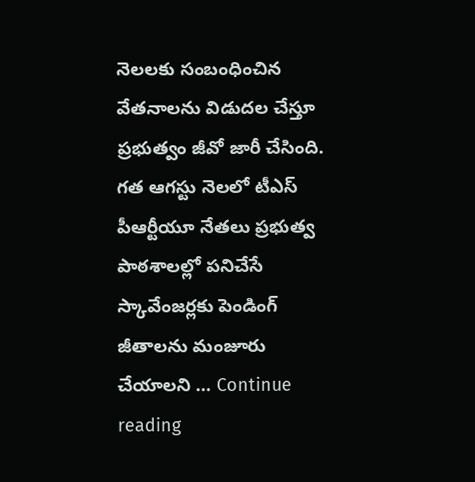నెలలకు సంబంధించిన వేతనాలను విడుదల చేస్తూ ప్రభుత్వం జీవో జారీ చేసింది. గత ఆగస్టు నెలలో టీఎస్ పీఆర్టీయూ నేతలు ప్రభుత్వ పాఠశాలల్లో పనిచేసే స్కావేంజర్లకు పెండింగ్ జీతాలను మంజూరు చేయాలని … Continue reading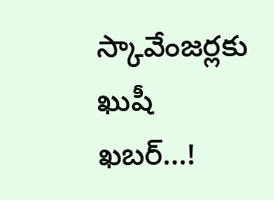స్కావేంజర్లకు ఖుషీ ఖబర్…!